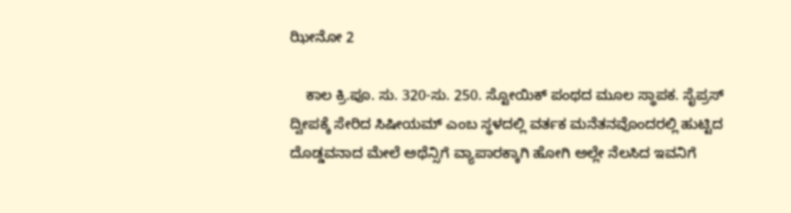ಝೀನೋ 2

    ಕಾಲ ಕ್ರಿ.ಪೂ. ಸು. 320-ಸು. 250. ಸ್ಟೋಯಿಕ್ ಪಂಥದ ಮೂಲ ಸ್ಥಾಪಕ. ಸೈಪ್ರಸ್ ದ್ವೀಪಕ್ಕೆ ಸೇರಿದ ಸಿಷೀಯಮ್ ಎಂಬ ಸ್ಥಳದಲ್ಲಿ ವರ್ತಕ ಮನೆತನವೊಂದರಲ್ಲಿ ಹುಟ್ಟಿದ ದೊಡ್ಡವನಾದ ಮೇಲೆ ಅಥೆನ್ಸಿಗೆ ವ್ಯಾಪಾರಕ್ಕಾಗಿ ಹೋಗಿ ಅಲ್ಲೇ ನೆಲಸಿದ ಇವನಿಗೆ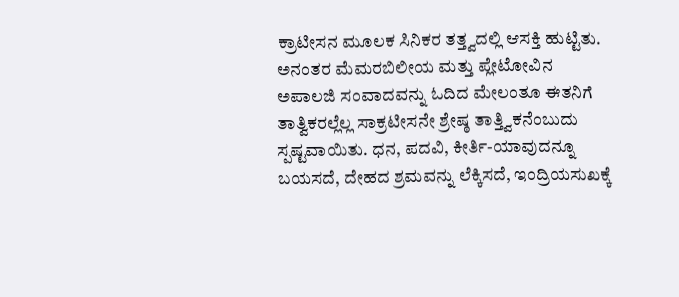ಕ್ರಾಟೀಸನ ಮೂಲಕ ಸಿನಿಕರ ತತ್ತ್ವದಲ್ಲಿ ಆಸಕ್ತಿ ಹುಟ್ಟಿತು. ಅನಂತರ ಮೆಮರಬಿಲೀಯ ಮತ್ತು ಪ್ಲೇಟೋವಿನ ಅಪಾಲಜಿ ಸಂವಾದವನ್ನು ಓದಿದ ಮೇಲಂತೂ ಈತನಿಗೆ ತಾತ್ವಿಕರಲ್ಲೆಲ್ಲ ಸಾಕ್ರಟೀಸನೇ ಶ್ರೇಷ್ಠ ತಾತ್ತ್ವಿಕನೆಂಬುದು ಸ್ಪಷ್ಟವಾಯಿತು. ಧನ, ಪದವಿ, ಕೀರ್ತಿ-ಯಾವುದನ್ನೂ ಬಯಸದೆ, ದೇಹದ ಶ್ರಮವನ್ನು ಲೆಕ್ಕಿಸದೆ, ಇಂದ್ರಿಯಸುಖಕ್ಕೆ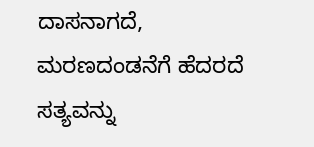ದಾಸನಾಗದೆ, ಮರಣದಂಡನೆಗೆ ಹೆದರದೆ ಸತ್ಯವನ್ನು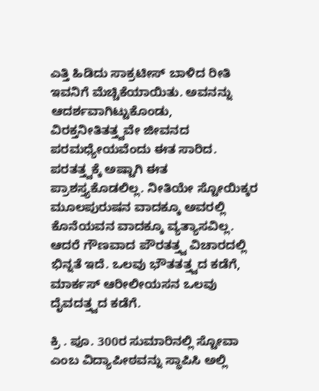ಎತ್ತಿ ಹಿಡಿದು ಸಾಕ್ರಟೀಸ್ ಬಾಳಿದ ರೀತಿ ಇವನಿಗೆ ಮೆಚ್ಚಿಕೆಯಾಯಿತು. ಅವನನ್ನು ಆದರ್ಶವಾಗಿಟ್ಟುಕೊಂಡು, ವಿರಕ್ತನೀತಿತತ್ತ್ವವೇ ಜೀವನದ ಪರಮಧ್ಯೇಯವೆಂದು ಈತ ಸಾರಿದ. ಪರತತ್ತ್ವಕ್ಕೆ ಅಷ್ಟಾಗಿ ಈತ ಪ್ರಾಶಸ್ತ್ಯಕೊಡಲಿಲ್ಲ. ನೀತಿಯೇ ಸ್ಟೋಯಿಕ್ಕರ ಮೂಲಪುರುಷನ ವಾದಕ್ಕೂ ಅವರಲ್ಲಿ ಕೊನೆಯವನ ವಾದಕ್ಕೂ ವ್ಯತ್ಯಾಸವಿಲ್ಲ. ಆದರೆ ಗೌಣವಾದ ಪೌರತತ್ತ್ವ ವಿಚಾರದಲ್ಲಿ ಭಿನ್ನತೆ ಇದೆ. ಒಲವು ಭೌತತತ್ತ್ವದ ಕಡೆಗೆ, ಮಾರ್ಕಸ್ ಆರೀಲೀಯಸನ ಒಲವು ದೈವದತ್ತ್ವದ ಕಡೆಗೆ.

ಕ್ರಿ . ಪೂ. 300ರ ಸುಮಾರಿನಲ್ಲಿ ಸ್ಟೋವಾ ಎಂಬ ವಿದ್ಯಾಪೀಠವನ್ನು ಸ್ಥಾಪಿಸಿ ಅಲ್ಲಿ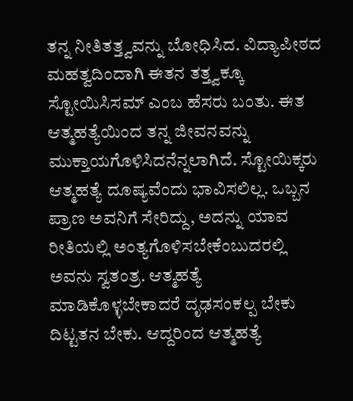ತನ್ನ ನೀತಿತತ್ತ್ವವನ್ನು ಬೋಧಿಸಿದ. ವಿದ್ಯಾಪೀಠದ ಮಹತ್ವದಿಂದಾಗಿ ಈತನ ತತ್ತ್ವಕ್ಕೂ ಸ್ಟೋಯಿಸಿಸಮ್ ಎಂಬ ಹೆಸರು ಬಂತು. ಈತ ಆತ್ಮಹತ್ಯೆಯಿಂದ ತನ್ನ ಜೀವನವನ್ನು ಮುಕ್ತಾಯಗೊಳಿಸಿದನೆನ್ನಲಾಗಿದೆ. ಸ್ಟೋಯಿಕ್ಕರು ಆತ್ಮಹತ್ಯೆ ದೂಷ್ಯವೆಂದು ಭಾವಿಸಲಿಲ್ಲ. ಒಬ್ಬನ ಪ್ರಾಣ ಅವನಿಗೆ ಸೇರಿದ್ದು, ಅದನ್ನು ಯಾವ ರೀತಿಯಲ್ಲಿ ಅಂತ್ಯಗೊಳಿಸಬೇಕೆಂಬುದರಲ್ಲಿ ಅವನು ಸ್ವತಂತ್ರ. ಆತ್ಮಹತ್ಯೆ ಮಾಡಿಕೊಳ್ಳಬೇಕಾದರೆ ದೃಢಸಂಕಲ್ಪ ಬೇಕು ದಿಟ್ಟತನ ಬೇಕು. ಆದ್ದರಿಂದ ಆತ್ಮಹತ್ಯೆ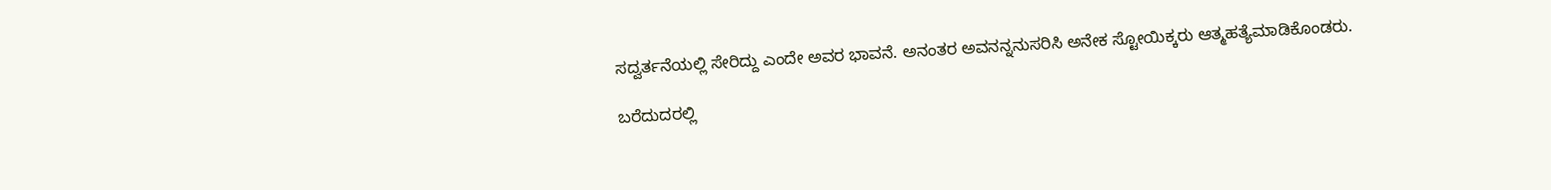ಸದ್ವರ್ತನೆಯಲ್ಲಿ ಸೇರಿದ್ದು ಎಂದೇ ಅವರ ಭಾವನೆ. ಅನಂತರ ಅವನನ್ನನುಸರಿಸಿ ಅನೇಕ ಸ್ಟೋಯಿಕ್ಕರು ಆತ್ಮಹತ್ಯೆಮಾಡಿಕೊಂಡರು.

ಬರೆದುದರಲ್ಲಿ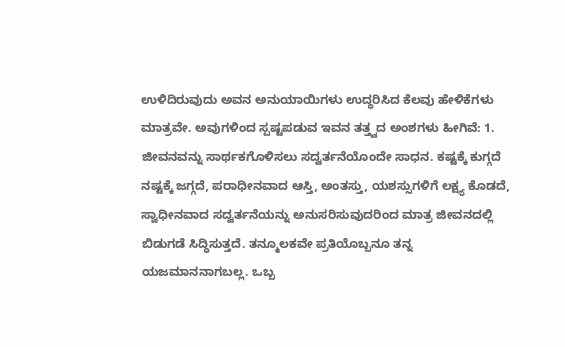ಉಳಿದಿರುವುದು ಅವನ ಅನುಯಾಯಿಗಳು ಉದ್ಧರಿಸಿದ ಕೆಲವು ಹೇಳಿಕೆಗಳು ಮಾತ್ರವೇ. ಅವುಗಳಿಂದ ಸ್ಪಷ್ಟಪಡುವ ಇವನ ತತ್ತ್ವದ ಅಂಶಗಳು ಹೀಗಿವೆ: 1. ಜೀವನವನ್ನು ಸಾರ್ಥಕಗೊಳಿಸಲು ಸದ್ವರ್ತನೆಯೊಂದೇ ಸಾಧನ. ಕಷ್ಟಕ್ಕೆ ಕುಗ್ಗದೆ ನಷ್ಟಕ್ಕೆ ಜಗ್ಗದೆ, ಪರಾಧೀನವಾದ ಆಸ್ತಿ, ಅಂತಸ್ತು, ಯಶಸ್ಸುಗಳಿಗೆ ಲಕ್ಷ್ಯ ಕೊಡದೆ, ಸ್ವಾಧೀನವಾದ ಸದ್ವರ್ತನೆಯನ್ನು ಅನುಸರಿಸುವುದರಿಂದ ಮಾತ್ರ ಜೀವನದಲ್ಲಿ ಬಿಡುಗಡೆ ಸಿದ್ಧಿಸುತ್ತದೆ. ತನ್ಮೂಲಕವೇ ಪ್ರತಿಯೊಬ್ಬನೂ ತನ್ನ ಯಜಮಾನನಾಗಬಲ್ಲ. ಒಬ್ಬ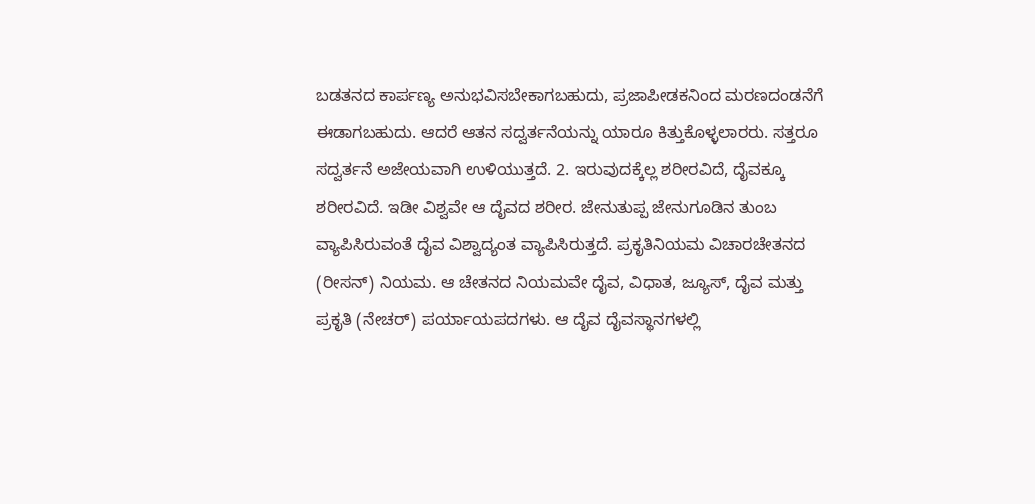ಬಡತನದ ಕಾರ್ಪಣ್ಯ ಅನುಭವಿಸಬೇಕಾಗಬಹುದು, ಪ್ರಜಾಪೀಡಕನಿಂದ ಮರಣದಂಡನೆಗೆ ಈಡಾಗಬಹುದು. ಆದರೆ ಆತನ ಸದ್ವರ್ತನೆಯನ್ನು ಯಾರೂ ಕಿತ್ತುಕೊಳ್ಳಲಾರರು. ಸತ್ತರೂ ಸದ್ವರ್ತನೆ ಅಜೇಯವಾಗಿ ಉಳಿಯುತ್ತದೆ. 2. ಇರುವುದಕ್ಕೆಲ್ಲ ಶರೀರವಿದೆ, ದೈವಕ್ಕೂ ಶರೀರವಿದೆ. ಇಡೀ ವಿಶ್ವವೇ ಆ ದೈವದ ಶರೀರ. ಜೇನುತುಪ್ಪ ಜೇನುಗೂಡಿನ ತುಂಬ ವ್ಯಾಪಿಸಿರುವಂತೆ ದೈವ ವಿಶ್ವಾದ್ಯಂತ ವ್ಯಾಪಿಸಿರುತ್ತದೆ. ಪ್ರಕೃತಿನಿಯಮ ವಿಚಾರಚೇತನದ (ರೀಸನ್) ನಿಯಮ. ಆ ಚೇತನದ ನಿಯಮವೇ ದೈವ, ವಿಧಾತ, ಜ್ಯೂಸ್, ದೈವ ಮತ್ತು ಪ್ರಕೃತಿ (ನೇಚರ್) ಪರ್ಯಾಯಪದಗಳು. ಆ ದೈವ ದೈವಸ್ಥಾನಗಳಲ್ಲಿ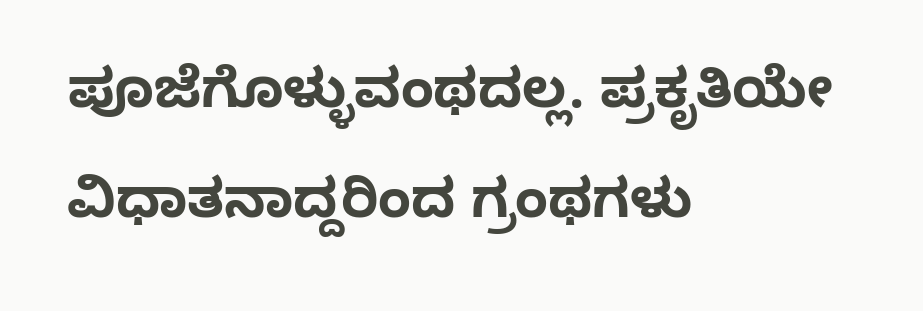ಪೂಜೆಗೊಳ್ಳುವಂಥದಲ್ಲ. ಪ್ರಕೃತಿಯೇ ವಿಧಾತನಾದ್ದರಿಂದ ಗ್ರಂಥಗಳು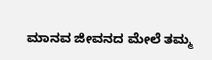ಮಾನವ ಜೀವನದ ಮೇಲೆ ತಮ್ಮ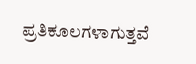ಪ್ರತಿಕೂಲಗಳಾಗುತ್ತವೆ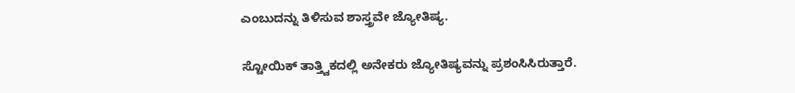ಎಂಬುದನ್ನು ತಿಳಿಸುವ ಶಾಸ್ತ್ರವೇ ಜ್ಯೋತಿಷ್ಯ.

ಸ್ಟೋಯಿಕ್ ತಾತ್ತ್ವಿಕದಲ್ಲಿ ಅನೇಕರು ಜ್ಯೋತಿಷ್ಯವನ್ನು ಪ್ರಶಂಸಿಸಿರುತ್ತಾರೆ.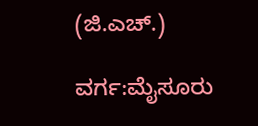(ಜಿ.ಎಚ್.)

ವರ್ಗ:ಮೈಸೂರು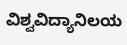ವಿಶ್ವವಿದ್ಯಾನಿಲಯ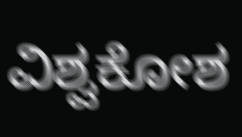ವಿಶ್ವಕೋಶ